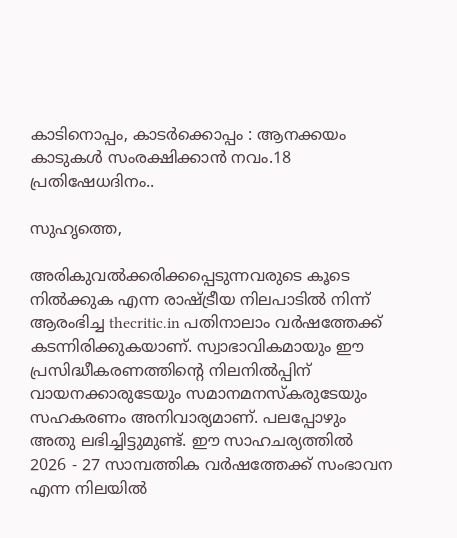കാടിനൊപ്പം, കാടര്‍ക്കൊപ്പം : ആനക്കയം കാടുകള്‍ സംരക്ഷിക്കാന്‍ നവം.18 പ്രതിഷേധദിനം..

സുഹൃത്തെ,

അരികുവല്‍ക്കരിക്കപ്പെടുന്നവരുടെ കൂടെ നില്‍ക്കുക എന്ന രാഷ്ട്രീയ നിലപാടില്‍ നിന്ന് ആരംഭിച്ച thecritic.in പതിനാലാം വര്‍ഷത്തേക്ക് കടന്നിരിക്കുകയാണ്. സ്വാഭാവികമായും ഈ പ്രസിദ്ധീകരണത്തിന്റെ നിലനില്‍പ്പിന് വായനക്കാരുടേയും സമാനമനസ്‌കരുടേയും സഹകരണം അനിവാര്യമാണ്. പലപ്പോഴും അതു ലഭിച്ചിട്ടുമുണ്ട്. ഈ സാഹചര്യത്തില്‍ 2026 - 27 സാമ്പത്തിക വര്‍ഷത്തേക്ക് സംഭാവന എന്ന നിലയില്‍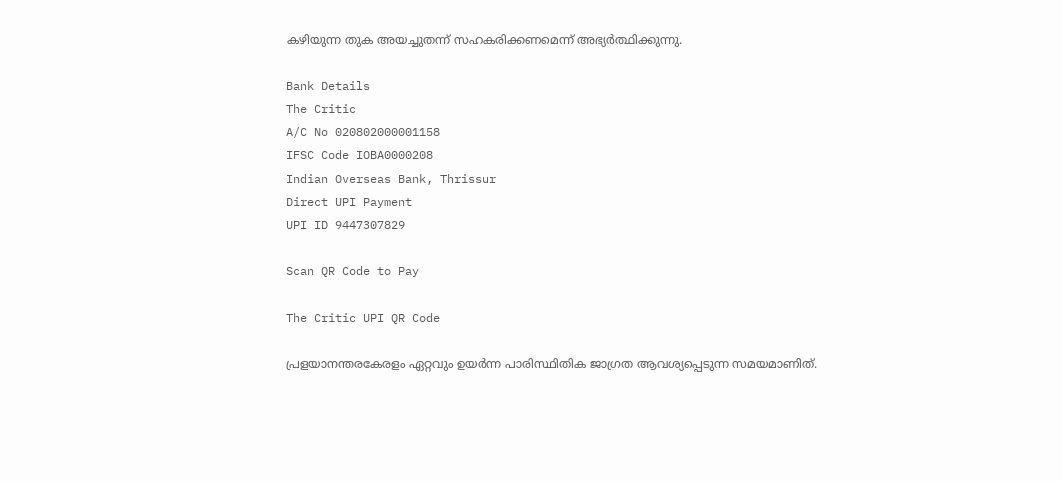കഴിയുന്ന തുക അയച്ചുതന്ന് സഹകരിക്കണമെന്ന് അഭ്യര്‍ത്ഥിക്കുന്നു.

Bank Details
The Critic
A/C No 020802000001158
IFSC Code IOBA0000208
Indian Overseas Bank, Thrissur
Direct UPI Payment
UPI ID 9447307829

Scan QR Code to Pay

The Critic UPI QR Code

പ്രളയാനന്തരകേരളം ഏറ്റവും ഉയര്‍ന്ന പാരിസ്ഥിതിക ജാഗ്രത ആവശ്യപ്പെടുന്ന സമയമാണിത്.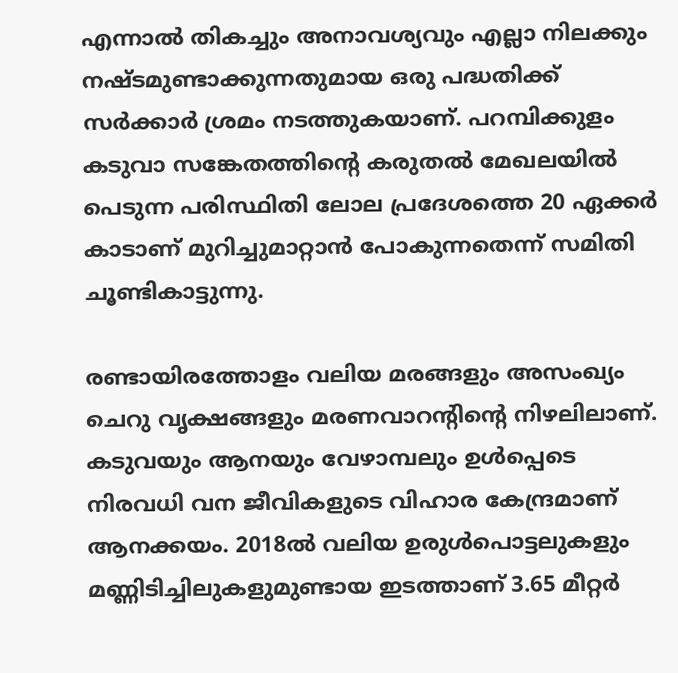എന്നാല്‍ തികച്ചും അനാവശ്യവും എല്ലാ നിലക്കും നഷ്ടമുണ്ടാക്കുന്നതുമായ ഒരു പദ്ധതിക്ക് സര്‍ക്കാര്‍ ശ്രമം നടത്തുകയാണ്. പറമ്പിക്കുളം കടുവാ സങ്കേതത്തിന്റെ കരുതല്‍ മേഖലയില്‍ പെടുന്ന പരിസ്ഥിതി ലോല പ്രദേശത്തെ 20 ഏക്കര്‍ കാടാണ് മുറിച്ചുമാറ്റാന്‍ പോകുന്നതെന്ന് സമിതി ചൂണ്ടികാട്ടുന്നു.

രണ്ടായിരത്തോളം വലിയ മരങ്ങളും അസംഖ്യം ചെറു വൃക്ഷങ്ങളും മരണവാറന്റിന്റെ നിഴലിലാണ്. കടുവയും ആനയും വേഴാമ്പലും ഉള്‍പ്പെടെ നിരവധി വന ജീവികളുടെ വിഹാര കേന്ദ്രമാണ് ആനക്കയം. 2018ല്‍ വലിയ ഉരുള്‍പൊട്ടലുകളും മണ്ണിടിച്ചിലുകളുമുണ്ടായ ഇടത്താണ് 3.65 മീറ്റര്‍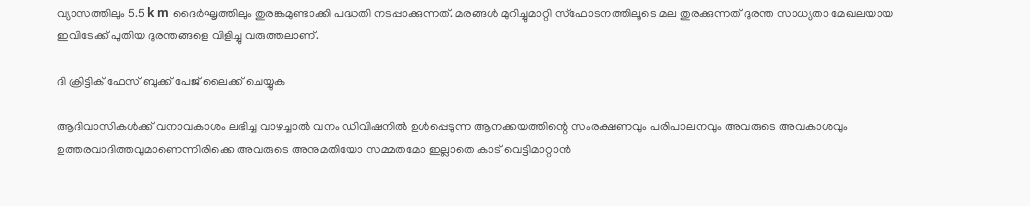വ്യാസത്തിലും 5.5 k m ദൈര്‍ഘൃത്തിലും തുരങ്കമുണ്ടാക്കി പദ്ധതി നടപ്പാക്കുന്നത്. മരങ്ങള്‍ മുറിച്ചുമാറ്റി സ്‌ഫോടനത്തിലൂടെ മല തുരക്കുന്നത് ദുരന്ത സാധ്യതാ മേഖലയായ ഇവിടേക്ക് പുതിയ ദുരന്തങ്ങളെ വിളിച്ചു വരുത്തലാണ്.

ദി ക്രിട്ടിക് ഫേസ് ബുക്ക് പേജ് ലൈക്ക് ചെയ്യുക

ആദിവാസികള്‍ക്ക് വനാവകാശം ലഭിച്ച വാഴച്ചാല്‍ വനം ഡിവിഷനില്‍ ഉള്‍പ്പെടുന്ന ആനക്കയത്തിന്റെ സംരക്ഷണവും പരിപാലനവും അവരുടെ അവകാശവും ഉത്തരവാദിത്തവുമാണെന്നിരിക്കെ അവരുടെ അനുമതിയോ സമ്മതമോ ഇല്ലാതെ കാട് വെട്ടിമാറ്റാന്‍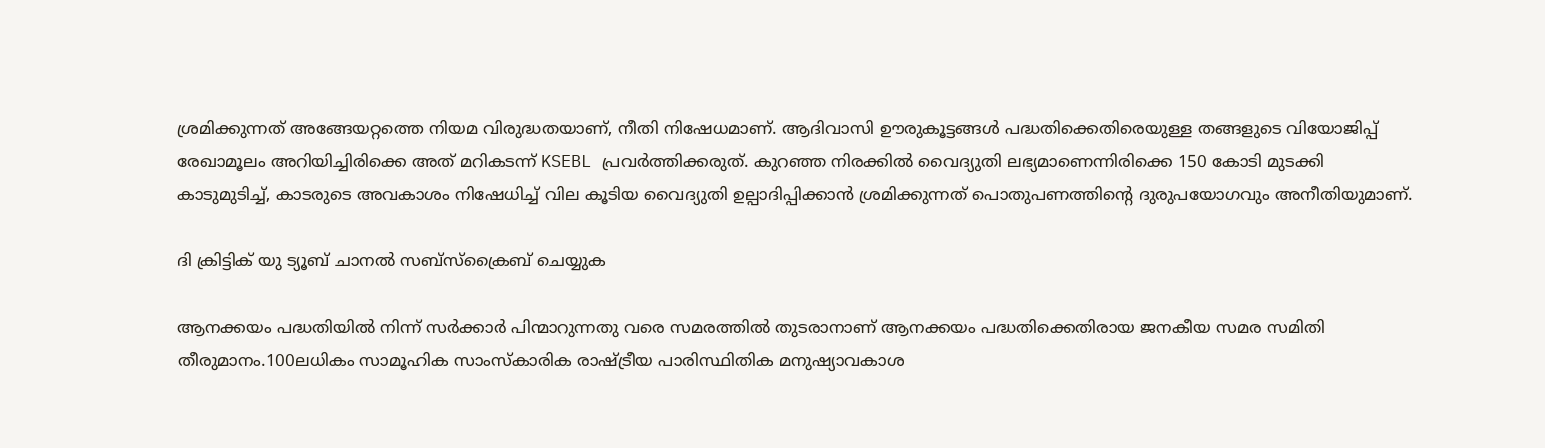ശ്രമിക്കുന്നത് അങ്ങേയറ്റത്തെ നിയമ വിരുദ്ധതയാണ്, നീതി നിഷേധമാണ്. ആദിവാസി ഊരുകൂട്ടങ്ങള്‍ പദ്ധതിക്കെതിരെയുള്ള തങ്ങളുടെ വിയോജിപ്പ് രേഖാമൂലം അറിയിച്ചിരിക്കെ അത് മറികടന്ന് KSEBL പ്രവര്‍ത്തിക്കരുത്. കുറഞ്ഞ നിരക്കില്‍ വൈദ്യുതി ലഭ്യമാണെന്നിരിക്കെ 150 കോടി മുടക്കി കാടുമുടിച്ച്, കാടരുടെ അവകാശം നിഷേധിച്ച് വില കൂടിയ വൈദ്യുതി ഉല്പാദിപ്പിക്കാന്‍ ശ്രമിക്കുന്നത് പൊതുപണത്തിന്റെ ദുരുപയോഗവും അനീതിയുമാണ്.

ദി ക്രിട്ടിക് യു ട്യൂബ് ചാനല്‍ സബ്‌സ്‌ക്രൈബ് ചെയ്യുക

ആനക്കയം പദ്ധതിയില്‍ നിന്ന് സര്‍ക്കാര്‍ പിന്മാറുന്നതു വരെ സമരത്തില്‍ തുടരാനാണ് ആനക്കയം പദ്ധതിക്കെതിരായ ജനകീയ സമര സമിതി തീരുമാനം.100ലധികം സാമൂഹിക സാംസ്‌കാരിക രാഷ്ട്രീയ പാരിസ്ഥിതിക മനുഷ്യാവകാശ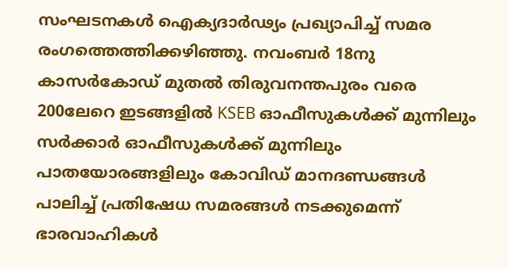സംഘടനകള്‍ ഐക്യദാര്‍ഢ്യം പ്രഖ്യാപിച്ച് സമര രംഗത്തെത്തിക്കഴിഞ്ഞു. നവംബര്‍ 18നു കാസര്‍കോഡ് മുതല്‍ തിരുവനന്തപുരം വരെ 200ലേറെ ഇടങ്ങളില്‍ KSEB ഓഫീസുകള്‍ക്ക് മുന്നിലും സര്‍ക്കാര്‍ ഓഫീസുകള്‍ക്ക് മുന്നിലും പാതയോരങ്ങളിലും കോവിഡ് മാനദണ്ഡങ്ങള്‍ പാലിച്ച് പ്രതിഷേധ സമരങ്ങള്‍ നടക്കുമെന്ന് ഭാരവാഹികള്‍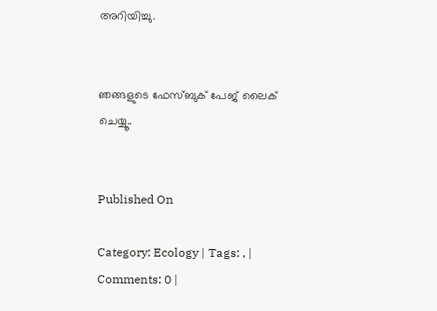അറിയിച്ചു.


ഞങ്ങളുടെ ഫേസ്ബുക് പേജ് ലൈക് ചെയ്യൂ..


Published On

Category: Ecology | Tags: , | Comments: 0 |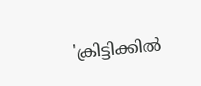'ക്രിട്ടിക്കില്‍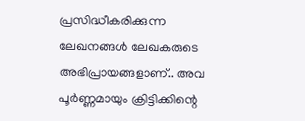പ്രസിദ്ധീകരിക്കുന്ന ലേഖനങ്ങള്‍ ലേഖകരുടെ അഭിപ്രായങ്ങളാണ്.. അവ പൂര്‍ണ്ണമായും ക്രിട്ടിക്കിന്റെ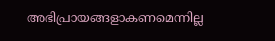അഭിപ്രായങ്ങളാകണമെന്നില്ല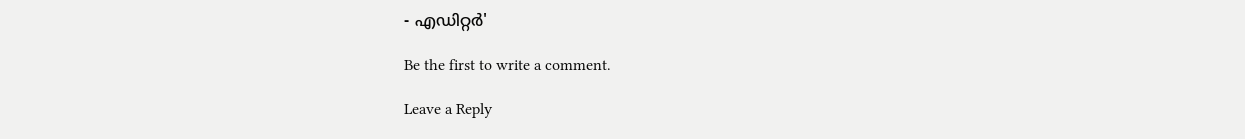- എഡിറ്റര്‍'

Be the first to write a comment.

Leave a Reply